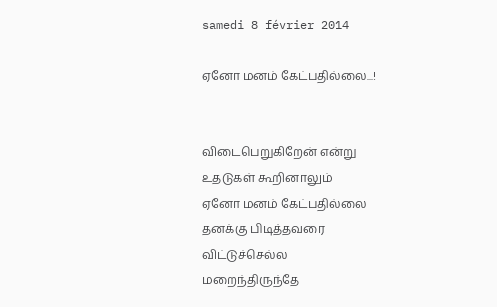samedi 8 février 2014

ஏனோ மனம் கேட்பதில்லை...!


விடைபெறுகிறேன் என்று
உதடுகள் கூறினாலும்
ஏனோ மனம் கேட்பதில்லை
தனக்கு பிடித்தவரை
விட்டுச்செல்ல
மறைந்திருந்தே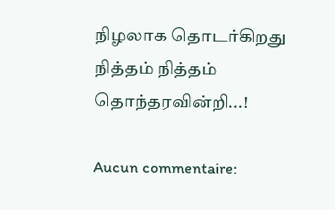நிழலாக தொடர்கிறது
நித்தம் நித்தம்
தொந்தரவின்றி...!

Aucun commentaire: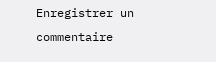Enregistrer un commentaire